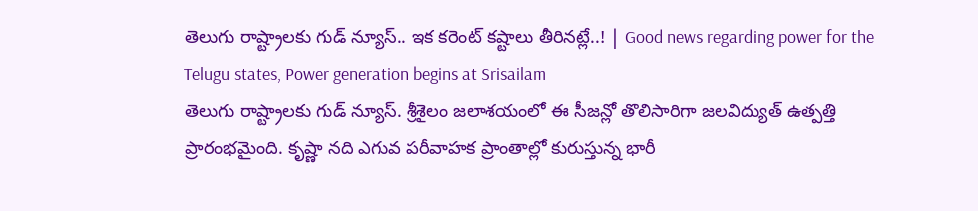తెలుగు రాష్ట్రాలకు గుడ్ న్యూస్.. ఇక కరెంట్ కష్టాలు తీరినట్లే..! | Good news regarding power for the Telugu states, Power generation begins at Srisailam
తెలుగు రాష్ట్రాలకు గుడ్ న్యూస్. శ్రీశైలం జలాశయంలో ఈ సీజన్లో తొలిసారిగా జలవిద్యుత్ ఉత్పత్తి ప్రారంభమైంది. కృష్ణా నది ఎగువ పరీవాహక ప్రాంతాల్లో కురుస్తున్న భారీ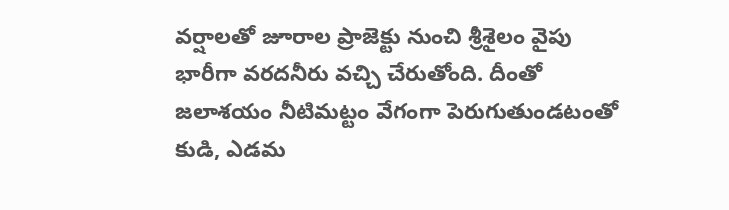వర్షాలతో జూరాల ప్రాజెక్టు నుంచి శ్రీశైలం వైపు భారీగా వరదనీరు వచ్చి చేరుతోంది. దీంతో జలాశయం నీటిమట్టం వేగంగా పెరుగుతుండటంతో కుడి, ఎడమ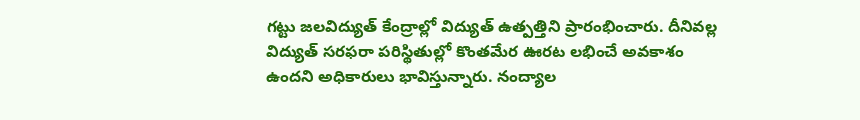గట్టు జలవిద్యుత్ కేంద్రాల్లో విద్యుత్ ఉత్పత్తిని ప్రారంభించారు. దీనివల్ల విద్యుత్ సరఫరా పరిస్థితుల్లో కొంతమేర ఊరట లభించే అవకాశం ఉందని అధికారులు భావిస్తున్నారు. నంద్యాల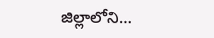జిల్లాలోని…